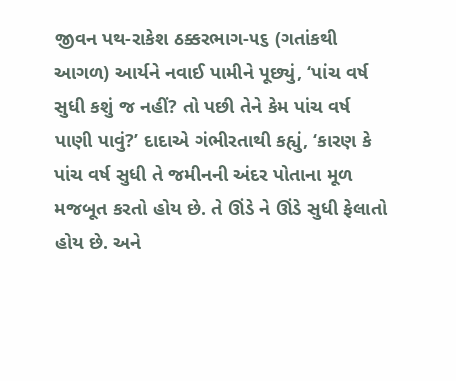જીવન પથ-રાકેશ ઠક્કરભાગ-૫૬ (ગતાંકથી આગળ) આર્યને નવાઈ પામીને પૂછ્યું, ‘પાંચ વર્ષ સુધી કશું જ નહીં? તો પછી તેને કેમ પાંચ વર્ષ પાણી પાવું?’ દાદાએ ગંભીરતાથી કહ્યું, ‘કારણ કે પાંચ વર્ષ સુધી તે જમીનની અંદર પોતાના મૂળ મજબૂત કરતો હોય છે. તે ઊંડે ને ઊંડે સુધી ફેલાતો હોય છે. અને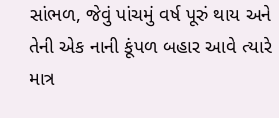સાંભળ, જેવું પાંચમું વર્ષ પૂરું થાય અને તેની એક નાની કૂંપળ બહાર આવે ત્યારે માત્ર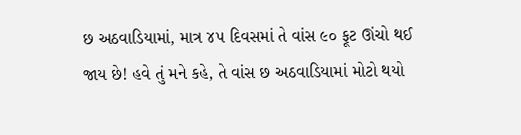છ અઠવાડિયામાં, માત્ર ૪૫ દિવસમાં તે વાંસ ૯૦ ફૂટ ઊંચો થઈ જાય છે! હવે તું મને કહે, તે વાંસ છ અઠવાડિયામાં મોટો થયો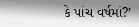કે પાંચ વર્ષમાં?’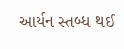આર્યન સ્તબ્ધ થઈ